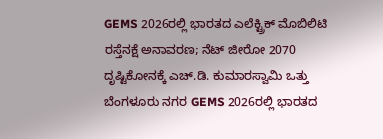GEMS 2026ರಲ್ಲಿ ಭಾರತದ ಎಲೆಕ್ಟ್ರಿಕ್ ಮೊಬಿಲಿಟಿ ರಸ್ತೆನಕ್ಷೆ ಅನಾವರಣ; ನೆಟ್ ಜೀರೋ 2070 ದೃಷ್ಟಿಕೋನಕ್ಕೆ ಎಚ್.ಡಿ. ಕುಮಾರಸ್ವಾಮಿ ಒತ್ತು ಬೆಂಗಳೂರು ನಗರ GEMS 2026ರಲ್ಲಿ ಭಾರತದ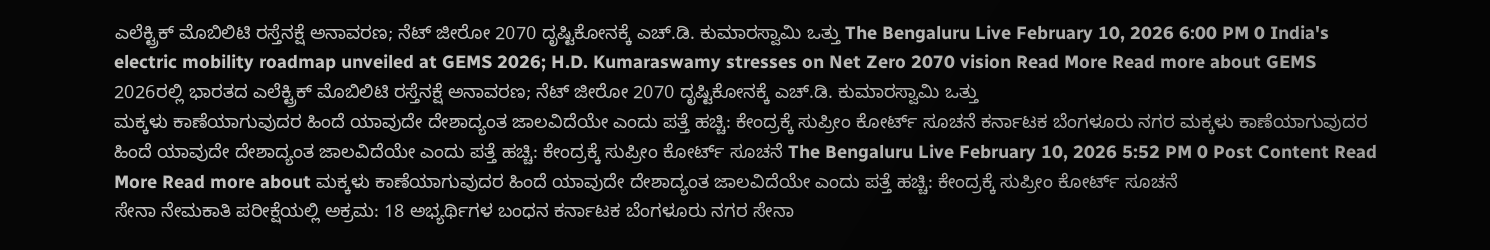ಎಲೆಕ್ಟ್ರಿಕ್ ಮೊಬಿಲಿಟಿ ರಸ್ತೆನಕ್ಷೆ ಅನಾವರಣ; ನೆಟ್ ಜೀರೋ 2070 ದೃಷ್ಟಿಕೋನಕ್ಕೆ ಎಚ್.ಡಿ. ಕುಮಾರಸ್ವಾಮಿ ಒತ್ತು The Bengaluru Live February 10, 2026 6:00 PM 0 India's electric mobility roadmap unveiled at GEMS 2026; H.D. Kumaraswamy stresses on Net Zero 2070 vision Read More Read more about GEMS 2026ರಲ್ಲಿ ಭಾರತದ ಎಲೆಕ್ಟ್ರಿಕ್ ಮೊಬಿಲಿಟಿ ರಸ್ತೆನಕ್ಷೆ ಅನಾವರಣ; ನೆಟ್ ಜೀರೋ 2070 ದೃಷ್ಟಿಕೋನಕ್ಕೆ ಎಚ್.ಡಿ. ಕುಮಾರಸ್ವಾಮಿ ಒತ್ತು
ಮಕ್ಕಳು ಕಾಣೆಯಾಗುವುದರ ಹಿಂದೆ ಯಾವುದೇ ದೇಶಾದ್ಯಂತ ಜಾಲವಿದೆಯೇ ಎಂದು ಪತ್ತೆ ಹಚ್ಚಿ: ಕೇಂದ್ರಕ್ಕೆ ಸುಪ್ರೀಂ ಕೋರ್ಟ್ ಸೂಚನೆ ಕರ್ನಾಟಕ ಬೆಂಗಳೂರು ನಗರ ಮಕ್ಕಳು ಕಾಣೆಯಾಗುವುದರ ಹಿಂದೆ ಯಾವುದೇ ದೇಶಾದ್ಯಂತ ಜಾಲವಿದೆಯೇ ಎಂದು ಪತ್ತೆ ಹಚ್ಚಿ: ಕೇಂದ್ರಕ್ಕೆ ಸುಪ್ರೀಂ ಕೋರ್ಟ್ ಸೂಚನೆ The Bengaluru Live February 10, 2026 5:52 PM 0 Post Content Read More Read more about ಮಕ್ಕಳು ಕಾಣೆಯಾಗುವುದರ ಹಿಂದೆ ಯಾವುದೇ ದೇಶಾದ್ಯಂತ ಜಾಲವಿದೆಯೇ ಎಂದು ಪತ್ತೆ ಹಚ್ಚಿ: ಕೇಂದ್ರಕ್ಕೆ ಸುಪ್ರೀಂ ಕೋರ್ಟ್ ಸೂಚನೆ
ಸೇನಾ ನೇಮಕಾತಿ ಪರೀಕ್ಷೆಯಲ್ಲಿ ಅಕ್ರಮ: 18 ಅಭ್ಯರ್ಥಿಗಳ ಬಂಧನ ಕರ್ನಾಟಕ ಬೆಂಗಳೂರು ನಗರ ಸೇನಾ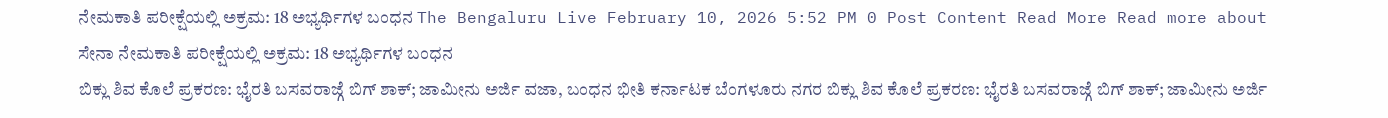ನೇಮಕಾತಿ ಪರೀಕ್ಷೆಯಲ್ಲಿ ಅಕ್ರಮ: 18 ಅಭ್ಯರ್ಥಿಗಳ ಬಂಧನ The Bengaluru Live February 10, 2026 5:52 PM 0 Post Content Read More Read more about ಸೇನಾ ನೇಮಕಾತಿ ಪರೀಕ್ಷೆಯಲ್ಲಿ ಅಕ್ರಮ: 18 ಅಭ್ಯರ್ಥಿಗಳ ಬಂಧನ
ಬಿಕ್ಲು ಶಿವ ಕೊಲೆ ಪ್ರಕರಣ: ಭೈರತಿ ಬಸವರಾಜ್ಗೆ ಬಿಗ್ ಶಾಕ್; ಜಾಮೀನು ಅರ್ಜಿ ವಜಾ, ಬಂಧನ ಭೀತಿ ಕರ್ನಾಟಕ ಬೆಂಗಳೂರು ನಗರ ಬಿಕ್ಲು ಶಿವ ಕೊಲೆ ಪ್ರಕರಣ: ಭೈರತಿ ಬಸವರಾಜ್ಗೆ ಬಿಗ್ ಶಾಕ್; ಜಾಮೀನು ಅರ್ಜಿ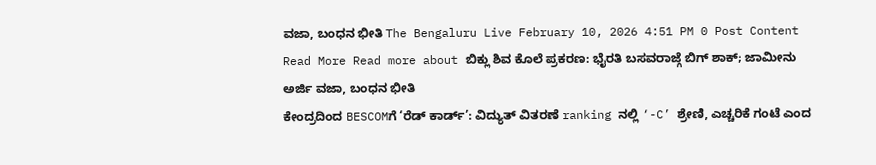ವಜಾ, ಬಂಧನ ಭೀತಿ The Bengaluru Live February 10, 2026 4:51 PM 0 Post Content Read More Read more about ಬಿಕ್ಲು ಶಿವ ಕೊಲೆ ಪ್ರಕರಣ: ಭೈರತಿ ಬಸವರಾಜ್ಗೆ ಬಿಗ್ ಶಾಕ್; ಜಾಮೀನು ಅರ್ಜಿ ವಜಾ, ಬಂಧನ ಭೀತಿ
ಕೇಂದ್ರದಿಂದ BESCOMಗೆ ‘ರೆಡ್ ಕಾರ್ಡ್’: ವಿದ್ಯುತ್ ವಿತರಣೆ ranking ನಲ್ಲಿ ‘-C’ ಶ್ರೇಣಿ, ಎಚ್ಚರಿಕೆ ಗಂಟೆ ಎಂದ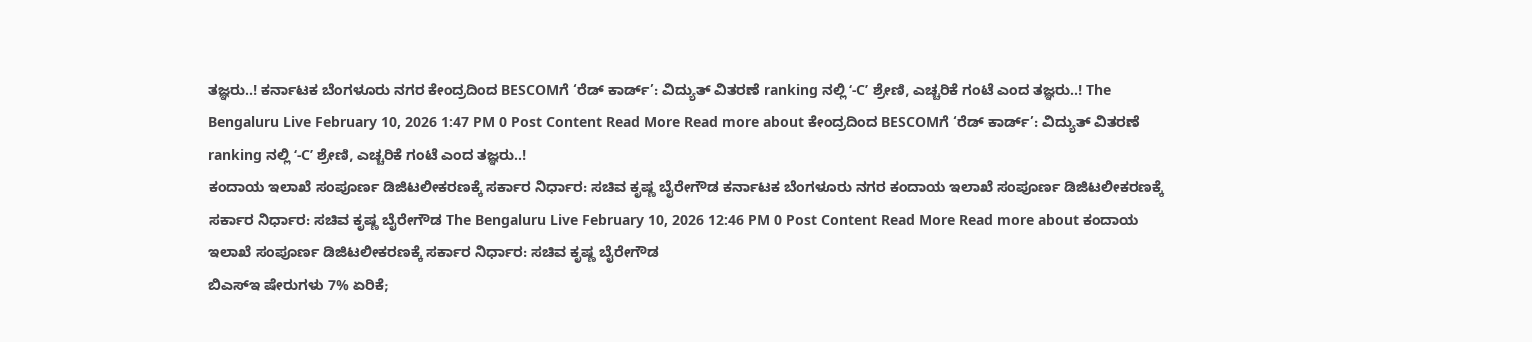ತಜ್ಞರು..! ಕರ್ನಾಟಕ ಬೆಂಗಳೂರು ನಗರ ಕೇಂದ್ರದಿಂದ BESCOMಗೆ ‘ರೆಡ್ ಕಾರ್ಡ್’: ವಿದ್ಯುತ್ ವಿತರಣೆ ranking ನಲ್ಲಿ ‘-C’ ಶ್ರೇಣಿ, ಎಚ್ಚರಿಕೆ ಗಂಟೆ ಎಂದ ತಜ್ಞರು..! The Bengaluru Live February 10, 2026 1:47 PM 0 Post Content Read More Read more about ಕೇಂದ್ರದಿಂದ BESCOMಗೆ ‘ರೆಡ್ ಕಾರ್ಡ್’: ವಿದ್ಯುತ್ ವಿತರಣೆ ranking ನಲ್ಲಿ ‘-C’ ಶ್ರೇಣಿ, ಎಚ್ಚರಿಕೆ ಗಂಟೆ ಎಂದ ತಜ್ಞರು..!
ಕಂದಾಯ ಇಲಾಖೆ ಸಂಪೂರ್ಣ ಡಿಜಿಟಲೀಕರಣಕ್ಕೆ ಸರ್ಕಾರ ನಿರ್ಧಾರ: ಸಚಿವ ಕೃಷ್ಣ ಬೈರೇಗೌಡ ಕರ್ನಾಟಕ ಬೆಂಗಳೂರು ನಗರ ಕಂದಾಯ ಇಲಾಖೆ ಸಂಪೂರ್ಣ ಡಿಜಿಟಲೀಕರಣಕ್ಕೆ ಸರ್ಕಾರ ನಿರ್ಧಾರ: ಸಚಿವ ಕೃಷ್ಣ ಬೈರೇಗೌಡ The Bengaluru Live February 10, 2026 12:46 PM 0 Post Content Read More Read more about ಕಂದಾಯ ಇಲಾಖೆ ಸಂಪೂರ್ಣ ಡಿಜಿಟಲೀಕರಣಕ್ಕೆ ಸರ್ಕಾರ ನಿರ್ಧಾರ: ಸಚಿವ ಕೃಷ್ಣ ಬೈರೇಗೌಡ
ಬಿಎಸ್ಇ ಷೇರುಗಳು 7% ಏರಿಕೆ;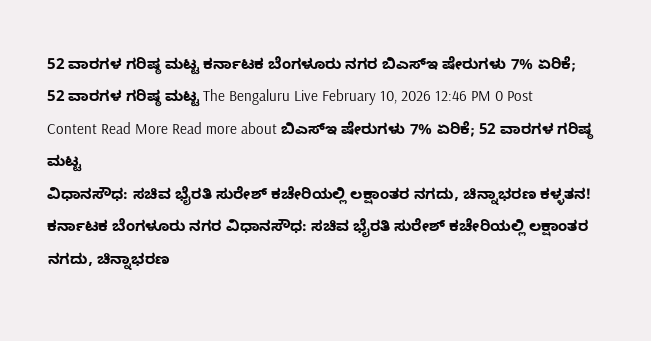52 ವಾರಗಳ ಗರಿಷ್ಠ ಮಟ್ಟ ಕರ್ನಾಟಕ ಬೆಂಗಳೂರು ನಗರ ಬಿಎಸ್ಇ ಷೇರುಗಳು 7% ಏರಿಕೆ; 52 ವಾರಗಳ ಗರಿಷ್ಠ ಮಟ್ಟ The Bengaluru Live February 10, 2026 12:46 PM 0 Post Content Read More Read more about ಬಿಎಸ್ಇ ಷೇರುಗಳು 7% ಏರಿಕೆ; 52 ವಾರಗಳ ಗರಿಷ್ಠ ಮಟ್ಟ
ವಿಧಾನಸೌಧ: ಸಚಿವ ಭೈರತಿ ಸುರೇಶ್ ಕಚೇರಿಯಲ್ಲಿ ಲಕ್ಷಾಂತರ ನಗದು, ಚಿನ್ನಾಭರಣ ಕಳ್ಳತನ! ಕರ್ನಾಟಕ ಬೆಂಗಳೂರು ನಗರ ವಿಧಾನಸೌಧ: ಸಚಿವ ಭೈರತಿ ಸುರೇಶ್ ಕಚೇರಿಯಲ್ಲಿ ಲಕ್ಷಾಂತರ ನಗದು, ಚಿನ್ನಾಭರಣ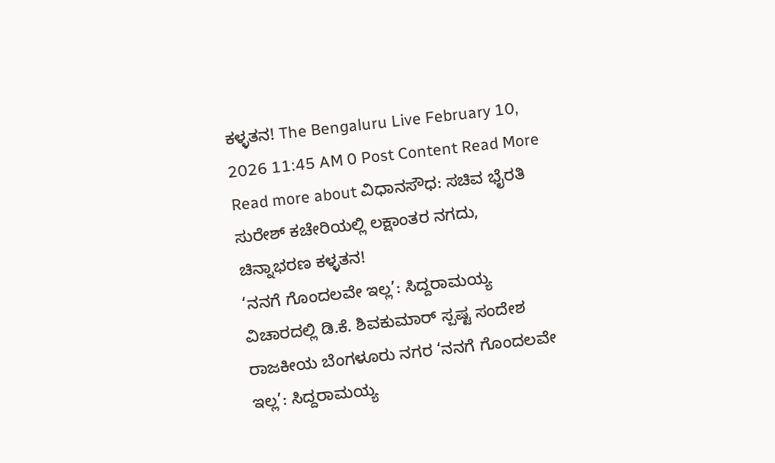ಕಳ್ಳತನ! The Bengaluru Live February 10, 2026 11:45 AM 0 Post Content Read More Read more about ವಿಧಾನಸೌಧ: ಸಚಿವ ಭೈರತಿ ಸುರೇಶ್ ಕಚೇರಿಯಲ್ಲಿ ಲಕ್ಷಾಂತರ ನಗದು, ಚಿನ್ನಾಭರಣ ಕಳ್ಳತನ!
‘ನನಗೆ ಗೊಂದಲವೇ ಇಲ್ಲ’: ಸಿದ್ದರಾಮಯ್ಯ ವಿಚಾರದಲ್ಲಿ ಡಿ.ಕೆ. ಶಿವಕುಮಾರ್ ಸ್ಪಷ್ಟ ಸಂದೇಶ ರಾಜಕೀಯ ಬೆಂಗಳೂರು ನಗರ ‘ನನಗೆ ಗೊಂದಲವೇ ಇಲ್ಲ’: ಸಿದ್ದರಾಮಯ್ಯ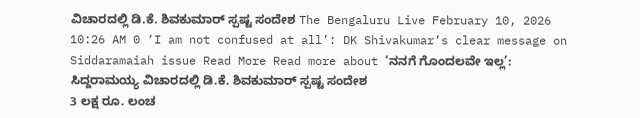ವಿಚಾರದಲ್ಲಿ ಡಿ.ಕೆ. ಶಿವಕುಮಾರ್ ಸ್ಪಷ್ಟ ಸಂದೇಶ The Bengaluru Live February 10, 2026 10:26 AM 0 ‘I am not confused at all’: DK Shivakumar’s clear message on Siddaramaiah issue Read More Read more about ‘ನನಗೆ ಗೊಂದಲವೇ ಇಲ್ಲ’: ಸಿದ್ದರಾಮಯ್ಯ ವಿಚಾರದಲ್ಲಿ ಡಿ.ಕೆ. ಶಿವಕುಮಾರ್ ಸ್ಪಷ್ಟ ಸಂದೇಶ
3 ಲಕ್ಷ ರೂ. ಲಂಚ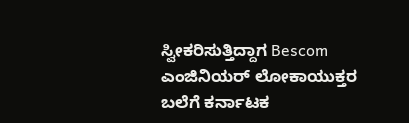ಸ್ವೀಕರಿಸುತ್ತಿದ್ದಾಗ Bescom ಎಂಜಿನಿಯರ್ ಲೋಕಾಯುಕ್ತರ ಬಲೆಗೆ ಕರ್ನಾಟಕ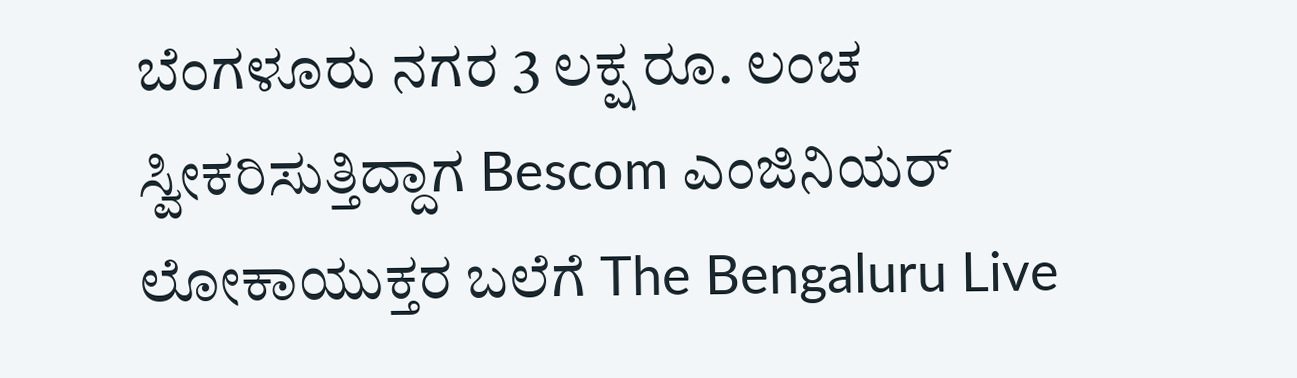ಬೆಂಗಳೂರು ನಗರ 3 ಲಕ್ಷ ರೂ. ಲಂಚ ಸ್ವೀಕರಿಸುತ್ತಿದ್ದಾಗ Bescom ಎಂಜಿನಿಯರ್ ಲೋಕಾಯುಕ್ತರ ಬಲೆಗೆ The Bengaluru Live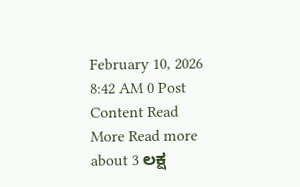February 10, 2026 8:42 AM 0 Post Content Read More Read more about 3 ಲಕ್ಷ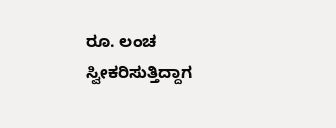ರೂ. ಲಂಚ ಸ್ವೀಕರಿಸುತ್ತಿದ್ದಾಗ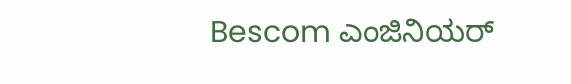Bescom ಎಂಜಿನಿಯರ್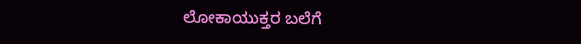ಲೋಕಾಯುಕ್ತರ ಬಲೆಗೆ